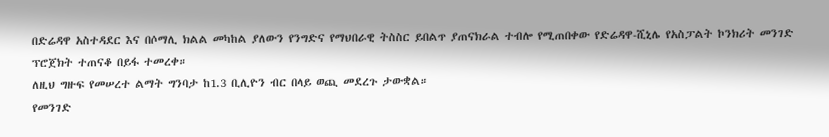በድሬዳዋ አስተዳደር እና በሶማሊ ክልል መካከል ያለውን የንግድና የማህበራዊ ትስስር ይበልጥ ያጠናክራል ተብሎ የሚጠበቀው የድሬዳዋ-ሺኒሌ የአስፓልት ኮንክሪት መንገድ ፕሮጀክት ተጠናቆ በይፋ ተመረቀ።
ለዚህ ግዙፍ የመሠረተ ልማት ግንባታ ከ1.3 ቢሊዮን ብር በላይ ወጪ መደረጉ ታውቋል።
የመንገድ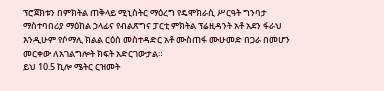ፕሮጀክቱን በምክትል ጠቅላይ ሚኒስትር ማዕረግ የዴሞክራሲ ሥርዓት ግንባታ ማስተባበሪያ ማዕከል ኃላፊና የብልጽግና ፓርቲ ምክትል ፕሬዚዳንት አቶ አደን ፋራህ እንዲሁም የሶማሊ ክልል ርዕሰ መስተዳድር አቶ ሙስጠፋ ሙሁመድ በጋራ በመሆን መርቀው ለአገልግሎት ክፍት አድርገውታል።
ይህ 10.5 ኪሎ ሜትር ርዝመት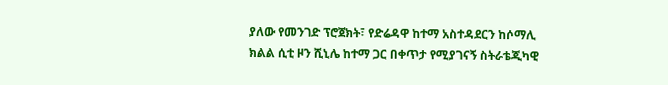ያለው የመንገድ ፕሮጀክት፣ የድሬዳዋ ከተማ አስተዳደርን ከሶማሊ ክልል ሲቲ ዞን ሺኒሌ ከተማ ጋር በቀጥታ የሚያገናኝ ስትራቴጂካዊ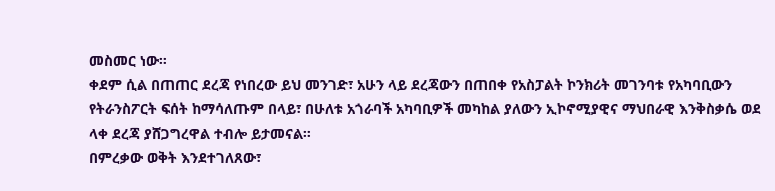መስመር ነው።
ቀደም ሲል በጠጠር ደረጃ የነበረው ይህ መንገድ፣ አሁን ላይ ደረጃውን በጠበቀ የአስፓልት ኮንክሪት መገንባቱ የአካባቢውን የትራንስፖርት ፍሰት ከማሳለጡም በላይ፣ በሁለቱ አጎራባች አካባቢዎች መካከል ያለውን ኢኮኖሚያዊና ማህበራዊ እንቅስቃሴ ወደ ላቀ ደረጃ ያሸጋግረዋል ተብሎ ይታመናል።
በምረቃው ወቅት እንደተገለጸው፣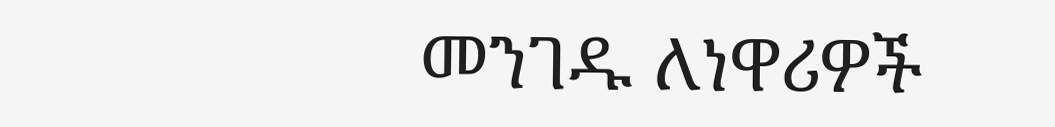መንገዱ ለነዋሪዎች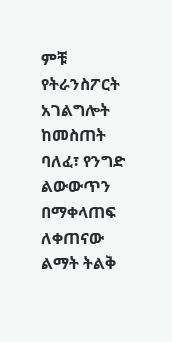ምቹ የትራንስፖርት አገልግሎት ከመስጠት ባለፈ፣ የንግድ ልውውጥን በማቀላጠፍ ለቀጠናው ልማት ትልቅ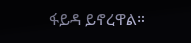ፋይዳ ይኖረዋል።